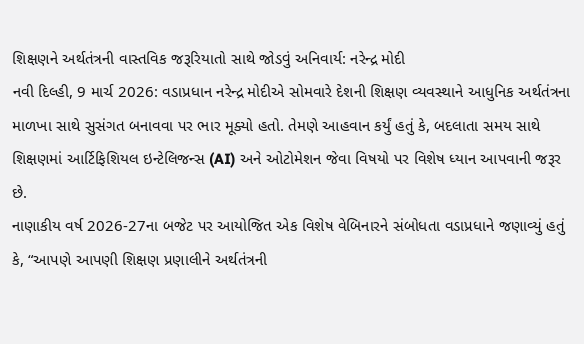શિક્ષણને અર્થતંત્રની વાસ્તવિક જરૂરિયાતો સાથે જોડવું અનિવાર્ય: નરેન્દ્ર મોદી
નવી દિલ્હી, 9 માર્ચ 2026: વડાપ્રધાન નરેન્દ્ર મોદીએ સોમવારે દેશની શિક્ષણ વ્યવસ્થાને આધુનિક અર્થતંત્રના માળખા સાથે સુસંગત બનાવવા પર ભાર મૂક્યો હતો. તેમણે આહવાન કર્યું હતું કે, બદલાતા સમય સાથે શિક્ષણમાં આર્ટિફિશિયલ ઇન્ટેલિજન્સ (AI) અને ઓટોમેશન જેવા વિષયો પર વિશેષ ધ્યાન આપવાની જરૂર છે.
નાણાકીય વર્ષ 2026-27ના બજેટ પર આયોજિત એક વિશેષ વેબિનારને સંબોધતા વડાપ્રધાને જણાવ્યું હતું કે, “આપણે આપણી શિક્ષણ પ્રણાલીને અર્થતંત્રની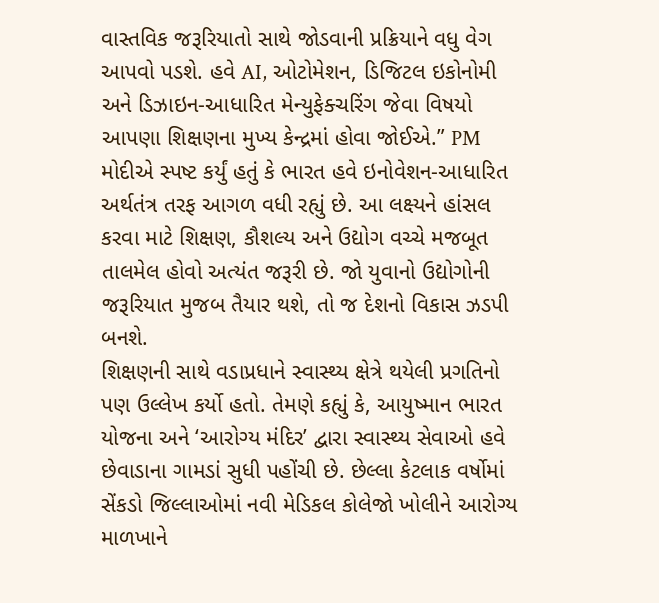વાસ્તવિક જરૂરિયાતો સાથે જોડવાની પ્રક્રિયાને વધુ વેગ આપવો પડશે. હવે AI, ઓટોમેશન, ડિજિટલ ઇકોનોમી અને ડિઝાઇન-આધારિત મેન્યુફેક્ચરિંગ જેવા વિષયો આપણા શિક્ષણના મુખ્ય કેન્દ્રમાં હોવા જોઈએ.” PM મોદીએ સ્પષ્ટ કર્યું હતું કે ભારત હવે ઇનોવેશન-આધારિત અર્થતંત્ર તરફ આગળ વધી રહ્યું છે. આ લક્ષ્યને હાંસલ કરવા માટે શિક્ષણ, કૌશલ્ય અને ઉદ્યોગ વચ્ચે મજબૂત તાલમેલ હોવો અત્યંત જરૂરી છે. જો યુવાનો ઉદ્યોગોની જરૂરિયાત મુજબ તૈયાર થશે, તો જ દેશનો વિકાસ ઝડપી બનશે.
શિક્ષણની સાથે વડાપ્રધાને સ્વાસ્થ્ય ક્ષેત્રે થયેલી પ્રગતિનો પણ ઉલ્લેખ કર્યો હતો. તેમણે કહ્યું કે, આયુષ્માન ભારત યોજના અને ‘આરોગ્ય મંદિર’ દ્વારા સ્વાસ્થ્ય સેવાઓ હવે છેવાડાના ગામડાં સુધી પહોંચી છે. છેલ્લા કેટલાક વર્ષોમાં સેંકડો જિલ્લાઓમાં નવી મેડિકલ કોલેજો ખોલીને આરોગ્ય માળખાને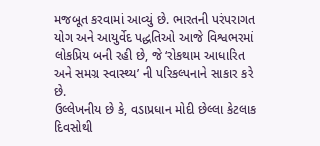મજબૂત કરવામાં આવ્યું છે. ભારતની પરંપરાગત યોગ અને આયુર્વેદ પદ્ધતિઓ આજે વિશ્વભરમાં લોકપ્રિય બની રહી છે, જે ‘રોકથામ આધારિત અને સમગ્ર સ્વાસ્થ્ય’ ની પરિકલ્પનાને સાકાર કરે છે.
ઉલ્લેખનીય છે કે, વડાપ્રધાન મોદી છેલ્લા કેટલાક દિવસોથી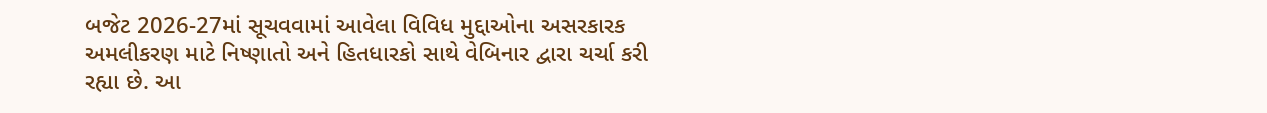બજેટ 2026-27માં સૂચવવામાં આવેલા વિવિધ મુદ્દાઓના અસરકારક અમલીકરણ માટે નિષ્ણાતો અને હિતધારકો સાથે વેબિનાર દ્વારા ચર્ચા કરી રહ્યા છે. આ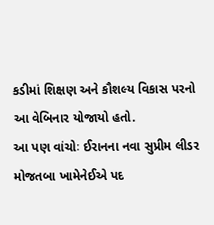કડીમાં શિક્ષણ અને કૌશલ્ય વિકાસ પરનો આ વેબિનાર યોજાયો હતો.
આ પણ વાંચોઃ ઈરાનના નવા સુપ્રીમ લીડર મોજતબા ખામેનેઈએ પદ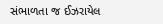સંભાળતા જ ઈઝરાયેલ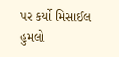પર કર્યો મિસાઈલ હુમલો